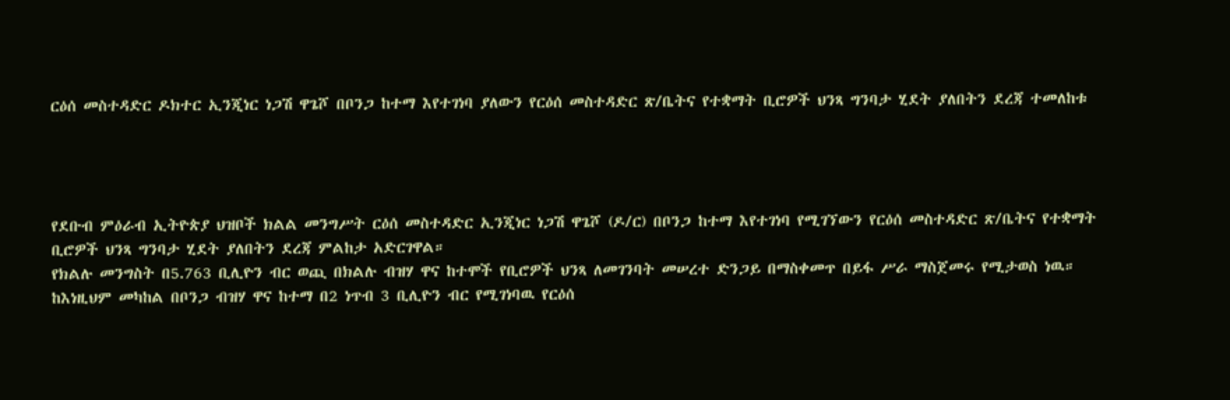ርዕሰ መስተዳድር ዶክተር ኢንጂነር ነጋሽ ዋጌሾ በቦንጋ ከተማ እየተገነባ ያለውን የርዕሰ መስተዳድር ጽ/ቤትና የተቋማት ቢሮዎች ህንጻ ግንባታ ሂደት ያለበትን ደረጃ ተመለከቱ




የደቡብ ምዕራብ ኢትዮጵያ ህዝቦች ክልል መንግሥት ርዕሰ መስተዳድር ኢንጂነር ነጋሽ ዋጌሾ (ዶ/ር) በቦንጋ ከተማ እየተገነባ የሚገኘውን የርዕሰ መስተዳድር ጽ/ቤትና የተቋማት ቢሮዎች ህንጻ ግንባታ ሂደት ያለበትን ደረጃ ምልከታ አድርገዋል።
የክልሉ መንግስት በ5.763 ቢሊዮን ብር ወጪ በክልሉ ብዝሃ ዋና ከተሞች የቢሮዎች ህንጻ ለመገንባት መሠረተ ድንጋይ በማስቀመጥ በይፋ ሥራ ማስጀመሩ የሚታወስ ነዉ።
ከእነዚህም መካከል በቦንጋ ብዝሃ ዋና ከተማ በ2 ነጥብ 3 ቢሊዮን ብር የሚገነባዉ የርዕሰ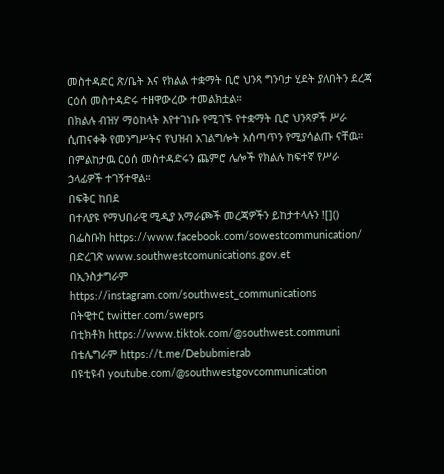መስተዳድር ጽ/ቤት እና የክልል ተቋማት ቢሮ ህንጻ ግንባታ ሂደት ያለበትን ደረጃ ርዕሰ መስተዳድሩ ተዘዋውረው ተመልክቷል።
በክልሉ ብዝሃ ማዕከላት እየተገነቡ የሚገኙ የተቋማት ቢሮ ህንጻዎች ሥራ ሲጠናቀቅ የመንግሥትና የህዝብ አገልግሎት አሰጣጥን የሚያሳልጡ ናቸዉ።
በምልከታዉ ርዕሰ መስተዳድሩን ጨምሮ ሌሎች የክልሉ ከፍተኛ የሥራ ኃላፊዎች ተገኝተዋል።
በፍቅር ከበደ
በተለያዩ የማህበራዊ ሚዲያ አማራጮች መረጃዎችን ይከታተላሉን ![]()
በፌስቡክ https://www.facebook.com/sowestcommunication/
በድረገጽ www.southwestcomunications.gov.et
በኢንስታግራም https://instagram.com/southwest_communications
በትዊተር twitter.com/sweprs
በቲክቶክ https://www.tiktok.com/@southwest.communi
በቴሌግራም https://t.me/Debubmierab
በዩቲዩብ youtube.com/@southwestgovcommunication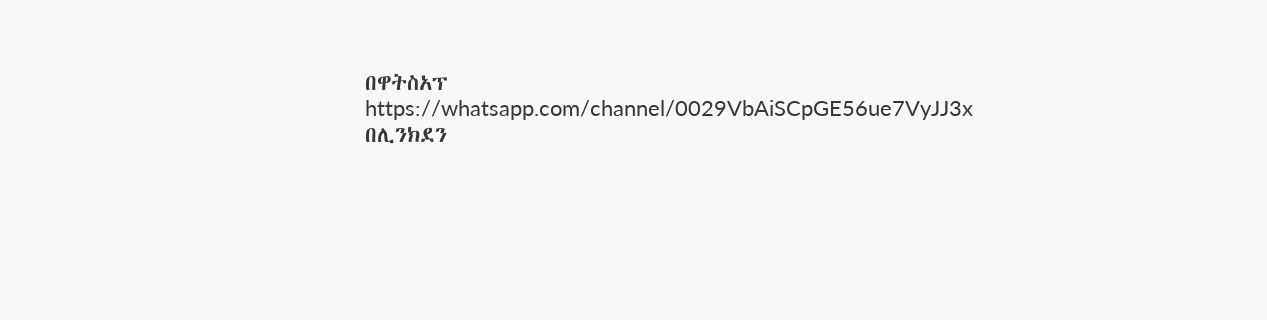በዋትስአፕ
https://whatsapp.com/channel/0029VbAiSCpGE56ue7VyJJ3x
በሊንክደን